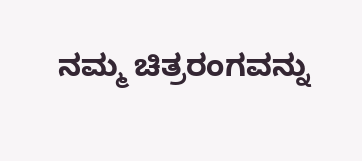ನಮ್ಮ ಚಿತ್ರರಂಗವನ್ನು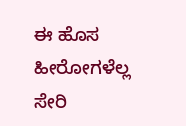ಈ ಹೊಸ ಹೀರೋಗಳೆಲ್ಲ ಸೇರಿ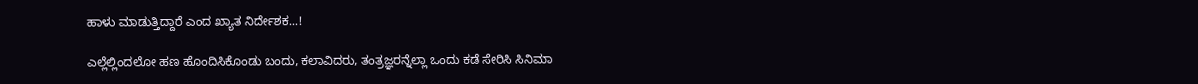ಹಾಳು ಮಾಡುತ್ತಿದ್ದಾರೆ ಎಂದ ಖ್ಯಾತ ನಿರ್ದೇಶಕ...!

ಎಲ್ಲೆಲ್ಲಿಂದಲೋ ಹಣ ಹೊಂದಿಸಿಕೊಂಡು ಬಂದು, ಕಲಾವಿದರು, ತಂತ್ರಜ್ಞರನ್ನೆಲ್ಲಾ ಒಂದು ಕಡೆ ಸೇರಿಸಿ ಸಿನಿಮಾ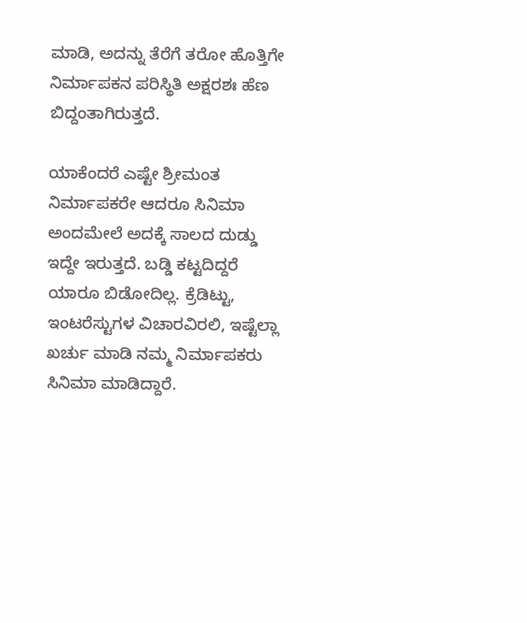ಮಾಡಿ, ಅದನ್ನು ತೆರೆಗೆ ತರೋ ಹೊತ್ತಿಗೇ ನಿರ್ಮಾಪಕನ ಪರಿಸ್ಥಿತಿ ಅಕ್ಷರಶಃ ಹೆಣ ಬಿದ್ದಂತಾಗಿರುತ್ತದೆ.

ಯಾಕೆಂದರೆ ಎಷ್ಟೇ ಶ್ರೀಮಂತ ನಿರ್ಮಾಪಕರೇ ಆದರೂ ಸಿನಿಮಾ ಅಂದಮೇಲೆ ಅದಕ್ಕೆ ಸಾಲದ ದುಡ್ಡು ಇದ್ದೇ ಇರುತ್ತದೆ. ಬಡ್ಡಿ ಕಟ್ಟದಿದ್ದರೆ ಯಾರೂ ಬಿಡೋದಿಲ್ಲ. ಕ್ರೆಡಿಟ್ಟು, ಇಂಟರೆಸ್ಟುಗಳ ವಿಚಾರವಿರಲಿ, ಇಷ್ಟೆಲ್ಲಾ ಖರ್ಚು ಮಾಡಿ ನಮ್ಮ ನಿರ್ಮಾಪಕರು ಸಿನಿಮಾ ಮಾಡಿದ್ದಾರೆ.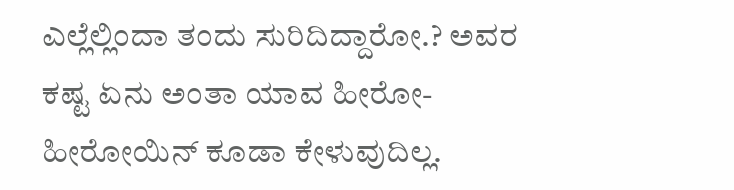ಎಲ್ಲೆಲ್ಲಿಂದಾ ತಂದು ಸುರಿದಿದ್ದಾರೋ.? ಅವರ ಕಷ್ಟ ಏನು ಅಂತಾ ಯಾವ ಹೀರೋ-ಹೀರೋಯಿನ್ ಕೂಡಾ ಕೇಳುವುದಿಲ್ಲ.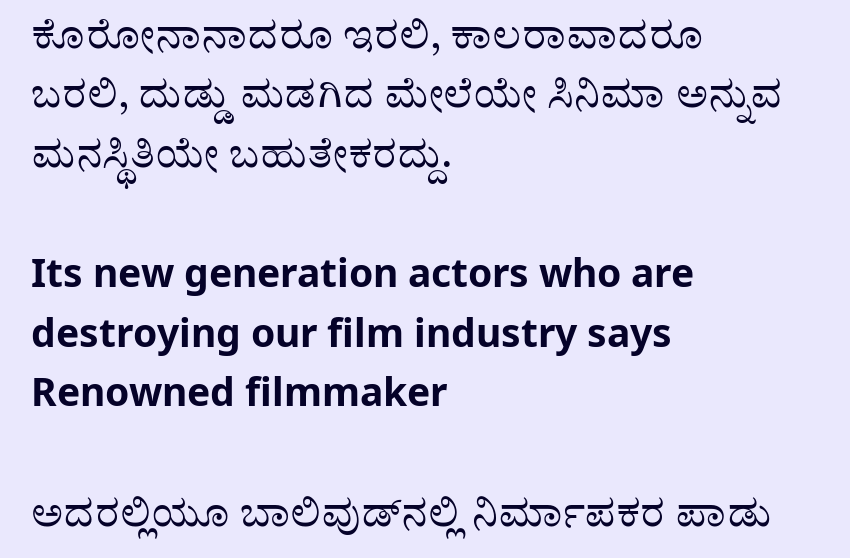ಕೊರೋನಾನಾದರೂ ಇರಲಿ, ಕಾಲರಾವಾದರೂ ಬರಲಿ, ದುಡ್ಡು ಮಡಗಿದ ಮೇಲೆಯೇ ಸಿನಿಮಾ ಅನ್ನುವ ಮನಸ್ಥಿತಿಯೇ ಬಹುತೇಕರದ್ದು.

Its new generation actors who are destroying our film industry says Renowned filmmaker

ಅದರಲ್ಲಿಯೂ ಬಾಲಿವುಡ್‌ನಲ್ಲಿ ನಿರ್ಮಾಪಕರ ಪಾಡು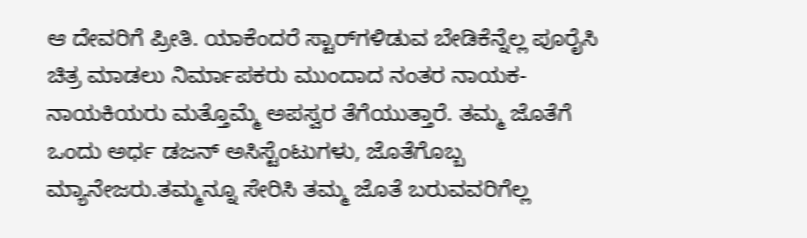ಆ ದೇವರಿಗೆ ಪ್ರೀತಿ. ಯಾಕೆಂದರೆ ಸ್ಟಾರ್‌ಗಳಿಡುವ ಬೇಡಿಕೆನ್ನೆಲ್ಲ ಪೂರೈಸಿ ಚಿತ್ರ ಮಾಡಲು ನಿರ್ಮಾಪಕರು ಮುಂದಾದ ನಂತರ ನಾಯಕ-ನಾಯಕಿಯರು ಮತ್ತೊಮ್ಮೆ ಅಪಸ್ವರ ತೆಗೆಯುತ್ತಾರೆ. ತಮ್ಮ ಜೊತೆಗೆ ಒಂದು ಅರ್ಧ ಡಜನ್ ಅಸಿಸ್ಟೆಂಟುಗಳು, ಜೊತೆಗೊಬ್ಬ ಮ್ಯಾನೇಜರು.ತಮ್ಮನ್ನೂ ಸೇರಿಸಿ ತಮ್ಮ ಜೊತೆ ಬರುವವರಿಗೆಲ್ಲ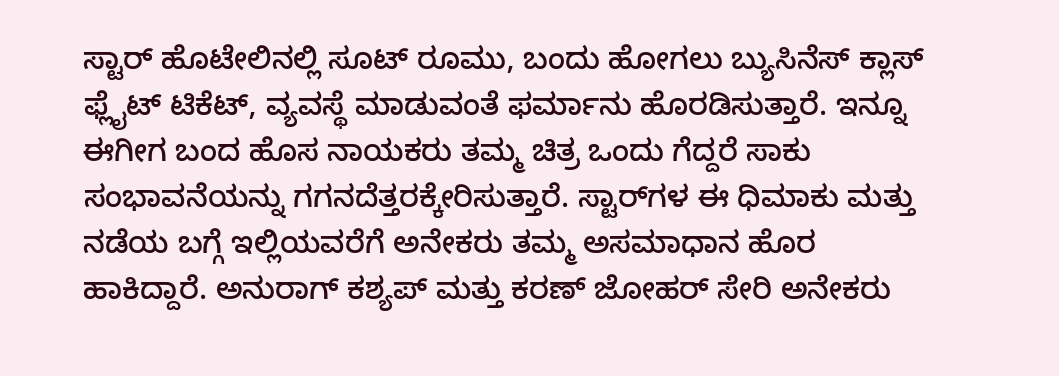ಸ್ಟಾರ್ ಹೊಟೇಲಿನಲ್ಲಿ ಸೂಟ್ ರೂಮು, ಬಂದು ಹೋಗಲು ಬ್ಯುಸಿನೆಸ್ ಕ್ಲಾಸ್ ಫ್ಲೈಟ್ ಟಿಕೆಟ್, ವ್ಯವಸ್ಥೆ ಮಾಡುವಂತೆ ಫರ್ಮಾನು ಹೊರಡಿಸುತ್ತಾರೆ. ಇನ್ನೂ ಈಗೀಗ ಬಂದ ಹೊಸ ನಾಯಕರು ತಮ್ಮ ಚಿತ್ರ ಒಂದು ಗೆದ್ದರೆ ಸಾಕು ಸಂಭಾವನೆಯನ್ನು ಗಗನದೆತ್ತರಕ್ಕೇರಿಸುತ್ತಾರೆ. ಸ್ಟಾರ್‌ಗಳ ಈ ಧಿಮಾಕು ಮತ್ತು ನಡೆಯ ಬಗ್ಗೆ ಇಲ್ಲಿಯವರೆಗೆ ಅನೇಕರು ತಮ್ಮ ಅಸಮಾಧಾನ ಹೊರ ಹಾಕಿದ್ದಾರೆ. ಅನುರಾಗ್ ಕಶ್ಯಪ್ ಮತ್ತು ಕರಣ್ ಜೋಹರ್ ಸೇರಿ ಅನೇಕರು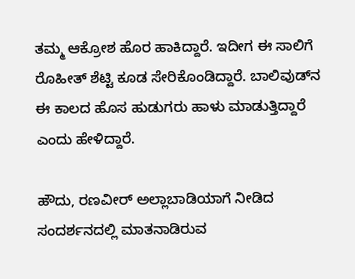ತಮ್ಮ ಆಕ್ರೋಶ ಹೊರ ಹಾಕಿದ್ದಾರೆ. ಇದೀಗ ಈ ಸಾಲಿಗೆ ರೊಹೀತ್ ಶೆಟ್ಟಿ ಕೂಡ ಸೇರಿಕೊಂಡಿದ್ದಾರೆ. ಬಾಲಿವುಡ್‌ನ ಈ ಕಾಲದ ಹೊಸ ಹುಡುಗರು ಹಾಳು ಮಾಡುತ್ತಿದ್ದಾರೆ ಎಂದು ಹೇಳಿದ್ದಾರೆ.

ಹೌದು, ರಣವೀರ್ ಅಲ್ಲಾಬಾಡಿಯಾಗೆ ನೀಡಿದ ಸಂದರ್ಶನದಲ್ಲಿ ಮಾತನಾಡಿರುವ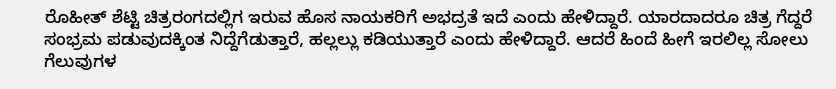ರೊಹೀತ್ ಶೆಟ್ಟಿ ಚಿತ್ರರಂಗದಲ್ಲಿಗ ಇರುವ ಹೊಸ ನಾಯಕರಿಗೆ ಅಭದ್ರತೆ ಇದೆ ಎಂದು ಹೇಳಿದ್ದಾರೆ. ಯಾರದಾದರೂ ಚಿತ್ರ ಗೆದ್ದರೆ ಸಂಭ್ರಮ ಪಡುವುದಕ್ಕಿಂತ ನಿದ್ದೆಗೆಡುತ್ತಾರೆ, ಹಲ್ಲಲ್ಲು ಕಡಿಯುತ್ತಾರೆ ಎಂದು ಹೇಳಿದ್ದಾರೆ. ಆದರೆ ಹಿಂದೆ ಹೀಗೆ ಇರಲಿಲ್ಲ ಸೋಲು ಗೆಲುವುಗಳ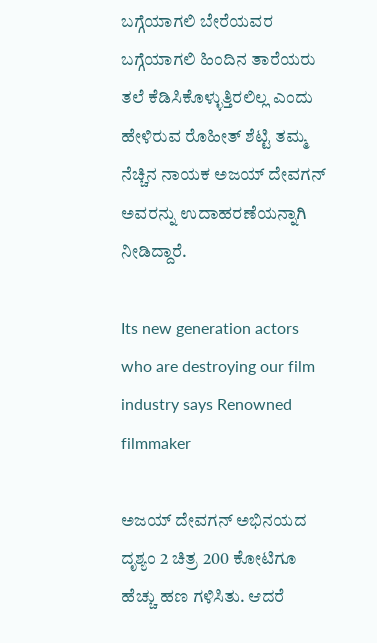ಬಗ್ಗೆಯಾಗಲಿ ಬೇರೆಯವರ ಬಗ್ಗೆಯಾಗಲಿ ಹಿಂದಿನ ತಾರೆಯರು ತಲೆ ಕೆಡಿಸಿಕೊಳ್ಳುತ್ತಿರಲಿಲ್ಲ ಎಂದು ಹೇಳಿರುವ ರೊಹೀತ್ ಶೆಟ್ಟಿ ತಮ್ಮ ನೆಚ್ಚಿನ ನಾಯಕ ಅಜಯ್ ದೇವಗನ್ ಅವರನ್ನು ಉದಾಹರಣೆಯನ್ನಾಗಿ ನೀಡಿದ್ದಾರೆ.

Its new generation actors who are destroying our film industry says Renowned filmmaker

ಅಜಯ್ ದೇವಗನ್ ಅಭಿನಯದ ದೃಶ್ಯಂ 2 ಚಿತ್ರ 200 ಕೋಟಿಗೂ ಹೆಚ್ಚು ಹಣ ಗಳಿಸಿತು. ಆದರೆ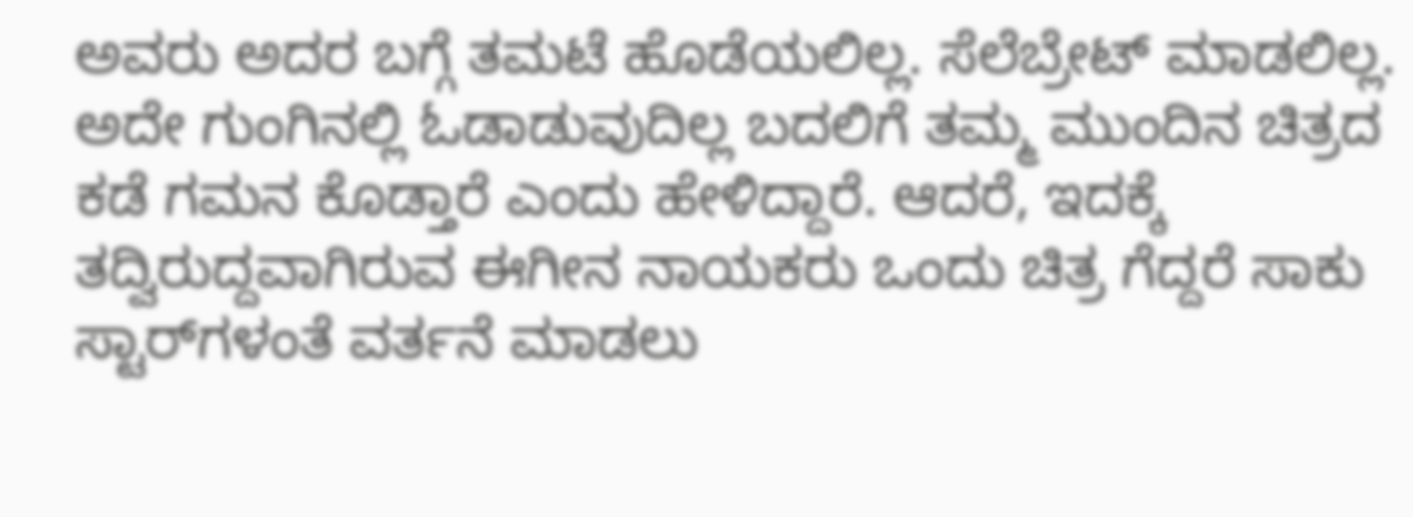ಅವರು ಅದರ ಬಗ್ಗೆ ತಮಟೆ ಹೊಡೆಯಲಿಲ್ಲ. ಸೆಲೆಬ್ರೇಟ್ ಮಾಡಲಿಲ್ಲ. ಅದೇ ಗುಂಗಿನಲ್ಲಿ ಓಡಾಡುವುದಿಲ್ಲ ಬದಲಿಗೆ ತಮ್ಮ ಮುಂದಿನ ಚಿತ್ರದ ಕಡೆ ಗಮನ ಕೊಡ್ತಾರೆ ಎಂದು ಹೇಳಿದ್ದಾರೆ. ಆದರೆ, ಇದಕ್ಕೆ ತದ್ವಿರುದ್ದವಾಗಿರುವ ಈಗೀನ ನಾಯಕರು ಒಂದು ಚಿತ್ರ ಗೆದ್ದರೆ ಸಾಕು ಸ್ಟಾರ್‌ಗಳಂತೆ ವರ್ತನೆ ಮಾಡಲು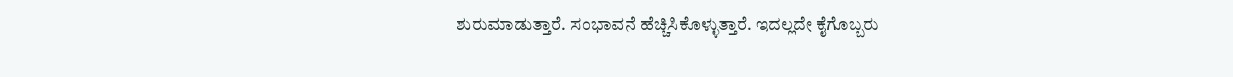ಶುರುಮಾಡುತ್ತಾರೆ. ಸಂಭಾವನೆ ಹೆಚ್ಚಿಸಿಕೊಳ್ಳುತ್ತಾರೆ. ಇದಲ್ಲದೇ ಕೈಗೊಬ್ಬರು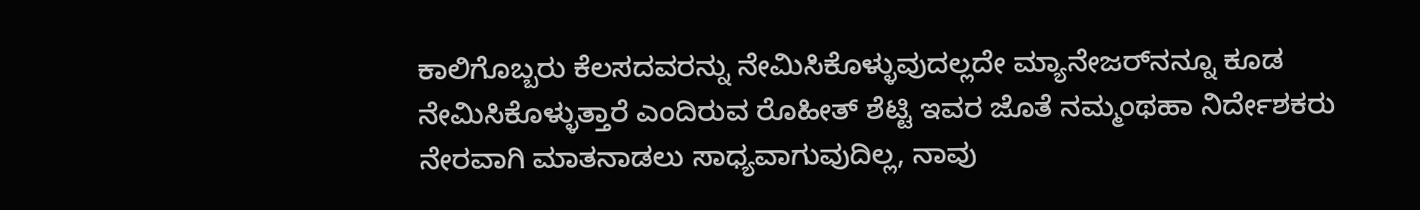ಕಾಲಿಗೊಬ್ಬರು ಕೆಲಸದವರನ್ನು ನೇಮಿಸಿಕೊಳ್ಳುವುದಲ್ಲದೇ ಮ್ಯಾನೇಜರ್‌ನನ್ನೂ ಕೂಡ ನೇಮಿಸಿಕೊಳ್ಳುತ್ತಾರೆ ಎಂದಿರುವ ರೊಹೀತ್ ಶೆಟ್ಟಿ ಇವರ ಜೊತೆ ನಮ್ಮಂಥಹಾ ನಿರ್ದೇಶಕರು ನೇರವಾಗಿ ಮಾತನಾಡಲು ಸಾಧ್ಯವಾಗುವುದಿಲ್ಲ, ನಾವು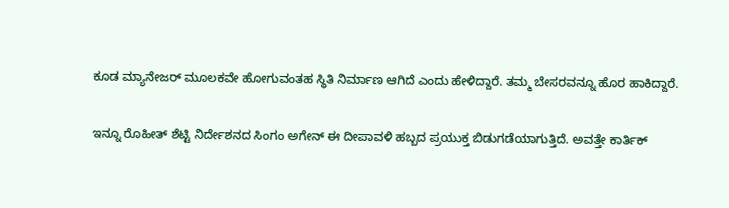ಕೂಡ ಮ್ಯಾನೇಜರ್ ಮೂಲಕವೇ ಹೋಗುವಂತಹ ಸ್ಥಿತಿ ನಿರ್ಮಾಣ ಆಗಿದೆ ಎಂದು ಹೇಳಿದ್ದಾರೆ. ತಮ್ಮ ಬೇಸರವನ್ನೂ ಹೊರ ಹಾಕಿದ್ದಾರೆ.

ಇನ್ನೂ ರೊಹೀತ್ ಶೆಟ್ಟಿ ನಿರ್ದೇಶನದ ಸಿಂಗಂ ಅಗೇನ್ ಈ ದೀಪಾವಳಿ ಹಬ್ಬದ ಪ್ರಯುಕ್ತ ಬಿಡುಗಡೆಯಾಗುತ್ತಿದೆ. ಅವತ್ತೇ ಕಾರ್ತಿಕ್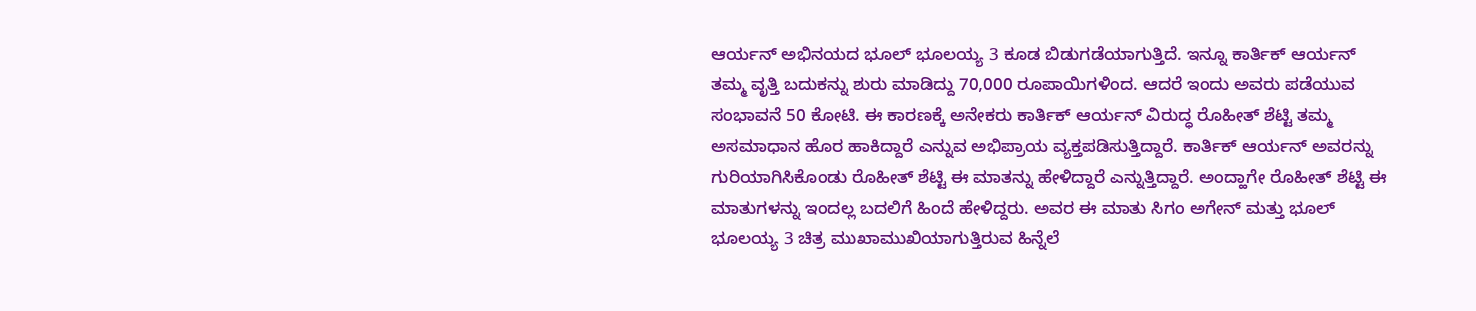ಆರ್ಯನ್ ಅಭಿನಯದ ಭೂಲ್ ಭೂಲಯ್ಯ 3 ಕೂಡ ಬಿಡುಗಡೆಯಾಗುತ್ತಿದೆ. ಇನ್ನೂ ಕಾರ್ತಿಕ್ ಆರ್ಯನ್ ತಮ್ಮ ವೃತ್ತಿ ಬದುಕನ್ನು ಶುರು ಮಾಡಿದ್ದು 70,000 ರೂಪಾಯಿಗಳಿಂದ. ಆದರೆ ಇಂದು ಅವರು ಪಡೆಯುವ ಸಂಭಾವನೆ 50 ಕೋಟಿ. ಈ ಕಾರಣಕ್ಕೆ ಅನೇಕರು ಕಾರ್ತಿಕ್ ಆರ್ಯನ್ ವಿರುದ್ಧ ರೊಹೀತ್ ಶೆಟ್ಟಿ ತಮ್ಮ ಅಸಮಾಧಾನ ಹೊರ ಹಾಕಿದ್ದಾರೆ ಎನ್ನುವ ಅಭಿಪ್ರಾಯ ವ್ಯಕ್ತಪಡಿಸುತ್ತಿದ್ದಾರೆ. ಕಾರ್ತಿಕ್ ಆರ್ಯನ್ ಅವರನ್ನು ಗುರಿಯಾಗಿಸಿಕೊಂಡು ರೊಹೀತ್ ಶೆಟ್ಟಿ ಈ ಮಾತನ್ನು ಹೇಳಿದ್ದಾರೆ ಎನ್ನುತ್ತಿದ್ದಾರೆ. ಅಂದ್ಹಾಗೇ ರೊಹೀತ್ ಶೆಟ್ಟಿ ಈ ಮಾತುಗಳನ್ನು ಇಂದಲ್ಲ ಬದಲಿಗೆ ಹಿಂದೆ ಹೇಳಿದ್ದರು. ಅವರ ಈ ಮಾತು ಸಿಗಂ ಅಗೇನ್ ಮತ್ತು ಭೂಲ್ ಭೂಲಯ್ಯ 3 ಚಿತ್ರ ಮುಖಾಮುಖಿಯಾಗುತ್ತಿರುವ ಹಿನ್ನೆಲೆ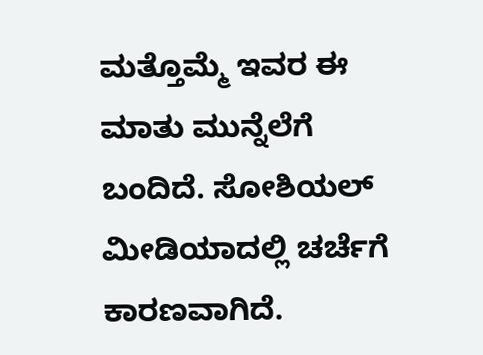ಮತ್ತೊಮ್ಮೆ ಇವರ ಈ ಮಾತು ಮುನ್ನೆಲೆಗೆ ಬಂದಿದೆ. ಸೋಶಿಯಲ್ ಮೀಡಿಯಾದಲ್ಲಿ ಚರ್ಚೆಗೆ ಕಾರಣವಾಗಿದೆ.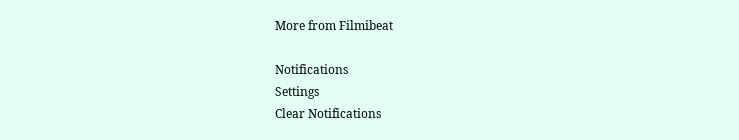More from Filmibeat

Notifications
Settings
Clear Notifications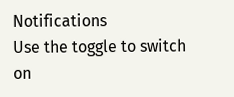Notifications
Use the toggle to switch on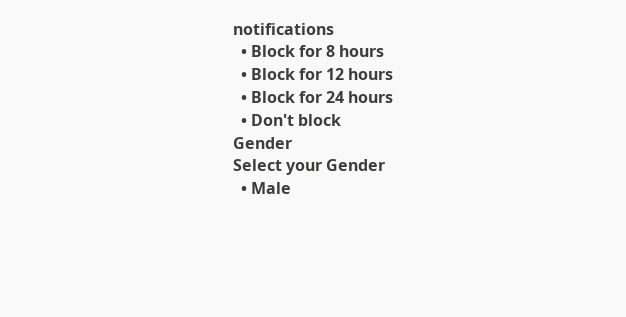notifications
  • Block for 8 hours
  • Block for 12 hours
  • Block for 24 hours
  • Don't block
Gender
Select your Gender
  • Male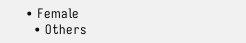• Female
  • Others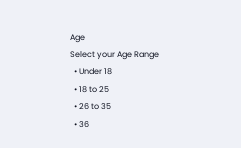Age
Select your Age Range
  • Under 18
  • 18 to 25
  • 26 to 35
  • 36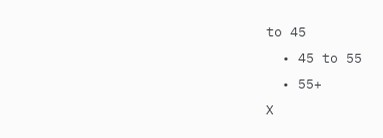to 45
  • 45 to 55
  • 55+
X